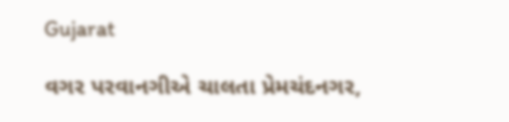Gujarat

વગર પરવાનગીએ ચાલતા પ્રેમચંદનગર,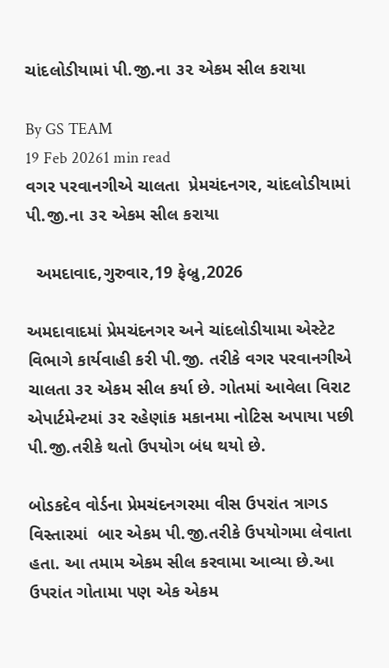ચાંદલોડીયામાં પી.જી.ના ૩૨ એકમ સીલ કરાયા

By GS TEAM
19 Feb 20261 min read
વગર પરવાનગીએ ચાલતા  પ્રેમચંદનગર, ચાંદલોડીયામાં પી.જી.ના ૩૨ એકમ સીલ કરાયા

  અમદાવાદ,ગુરુવાર,19 ફેબ્રુ,2026

અમદાવાદમાં પ્રેમચંદનગર અને ચાંદલોડીયામા એસ્ટેટ વિભાગે કાર્યવાહી કરી પી.જી. તરીકે વગર પરવાનગીએ ચાલતા ૩૨ એકમ સીલ કર્યા છે. ગોતમાં આવેલા વિરાટ એપાર્ટમેન્ટમાં ૩૨ રહેણાંક મકાનમા નોટિસ અપાયા પછી પી.જી.તરીકે થતો ઉપયોગ બંધ થયો છે.

બોડકદેવ વોર્ડના પ્રેમચંદનગરમા વીસ ઉપરાંત ત્રાગડ વિસ્તારમાં  બાર એકમ પી.જી.તરીકે ઉપયોગમા લેવાતા હતા. આ તમામ એકમ સીલ કરવામા આવ્યા છે.આ ઉપરાંત ગોતામા પણ એક એકમ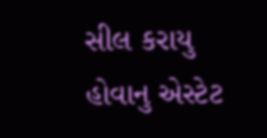સીલ કરાયુ હોવાનુ એસ્ટેટ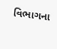વિભાગના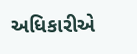અધિકારીએ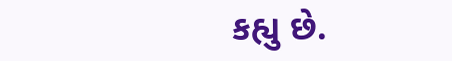કહ્યુ છે.